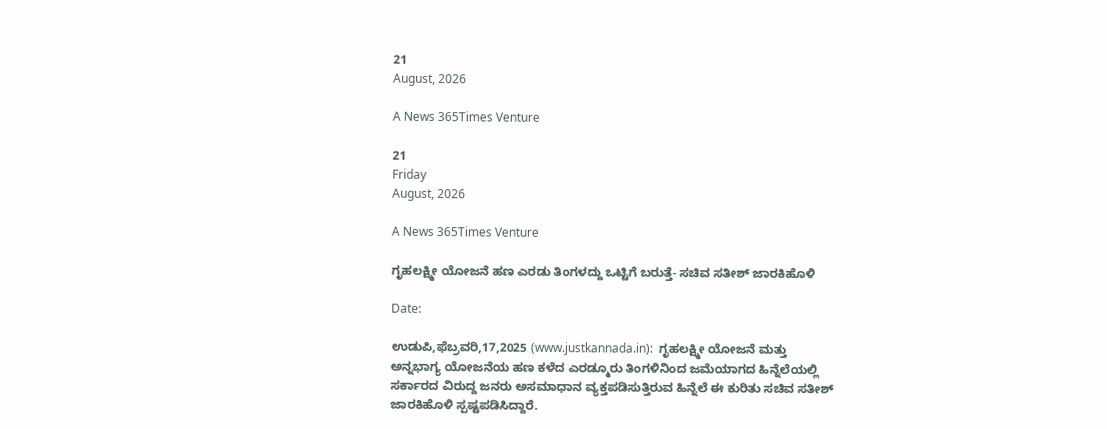21
August, 2026

A News 365Times Venture

21
Friday
August, 2026

A News 365Times Venture

ಗೃಹಲಕ್ಷ್ಮೀ ಯೋಜನೆ ಹಣ ಎರಡು ತಿಂಗಳದ್ದು ಒಟ್ಟಿಗೆ ಬರುತ್ತೆ- ಸಚಿವ ಸತೀಶ್ ಜಾರಕಿಹೊಳಿ

Date:

ಉಡುಪಿ,ಫೆಬ್ರವರಿ,17,2025 (www.justkannada.in):  ಗೃಹಲಕ್ಷ್ಮೀ ಯೋಜನೆ ಮತ್ತು ಅನ್ನಭಾಗ್ಯ ಯೋಜನೆಯ ಹಣ ಕಳೆದ ಎರಡ್ಮೂರು ತಿಂಗಳಿನಿಂದ ಜಮೆಯಾಗದ ಹಿನ್ನೆಲೆಯಲ್ಲಿ ಸರ್ಕಾರದ ವಿರುದ್ದ ಜನರು ಅಸಮಾಧಾನ ವ್ಯಕ್ತಪಡಿಸುತ್ತಿರುವ ಹಿನ್ನೆಲೆ ಈ ಕುರಿತು ಸಚಿವ ಸತೀಶ್ ಜಾರಕಿಹೊಳಿ ಸ್ಪಷ್ಟಪಡಿಸಿದ್ದಾರೆ.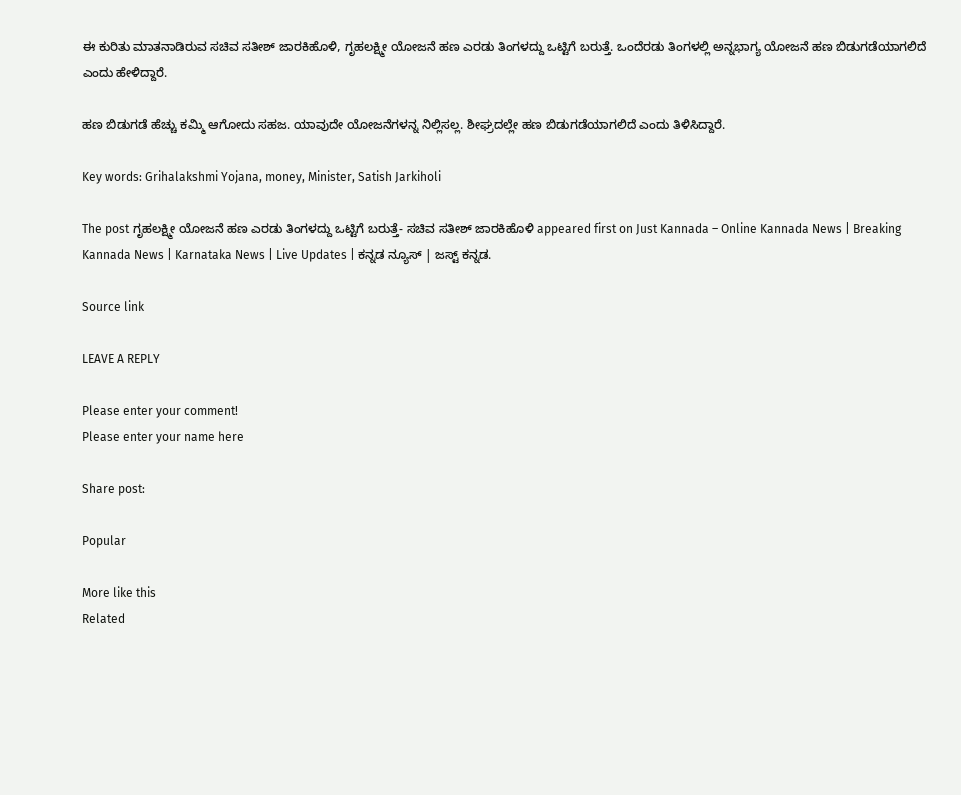ಈ ಕುರಿತು ಮಾತನಾಡಿರುವ ಸಚಿವ ಸತೀಶ್ ಜಾರಕಿಹೊಳಿ, ಗೃಹಲಕ್ಷ್ಮೀ ಯೋಜನೆ ಹಣ ಎರಡು ತಿಂಗಳದ್ದು ಒಟ್ಟಿಗೆ ಬರುತ್ತೆ. ಒಂದೆರಡು ತಿಂಗಳಲ್ಲಿ ಅನ್ನಭಾಗ್ಯ ಯೋಜನೆ ಹಣ ಬಿಡುಗಡೆಯಾಗಲಿದೆ ಎಂದು ಹೇಳಿದ್ದಾರೆ.

ಹಣ ಬಿಡುಗಡೆ ಹೆಚ್ಚು ಕಮ್ಮಿ ಆಗೋದು ಸಹಜ. ಯಾವುದೇ ಯೋಜನೆಗಳನ್ನ ನಿಲ್ಲಿಸಲ್ಲ. ಶೀಘ್ರದಲ್ಲೇ ಹಣ ಬಿಡುಗಡೆಯಾಗಲಿದೆ ಎಂದು ತಿಳಿಸಿದ್ದಾರೆ.

Key words: Grihalakshmi Yojana, money, Minister, Satish Jarkiholi

The post ಗೃಹಲಕ್ಷ್ಮೀ ಯೋಜನೆ ಹಣ ಎರಡು ತಿಂಗಳದ್ದು ಒಟ್ಟಿಗೆ ಬರುತ್ತೆ- ಸಚಿವ ಸತೀಶ್ ಜಾರಕಿಹೊಳಿ appeared first on Just Kannada – Online Kannada News | Breaking Kannada News | Karnataka News | Live Updates | ಕನ್ನಡ ನ್ಯೂಸ್ | ಜಸ್ಟ್ ಕನ್ನಡ.

Source link

LEAVE A REPLY

Please enter your comment!
Please enter your name here

Share post:

Popular

More like this
Related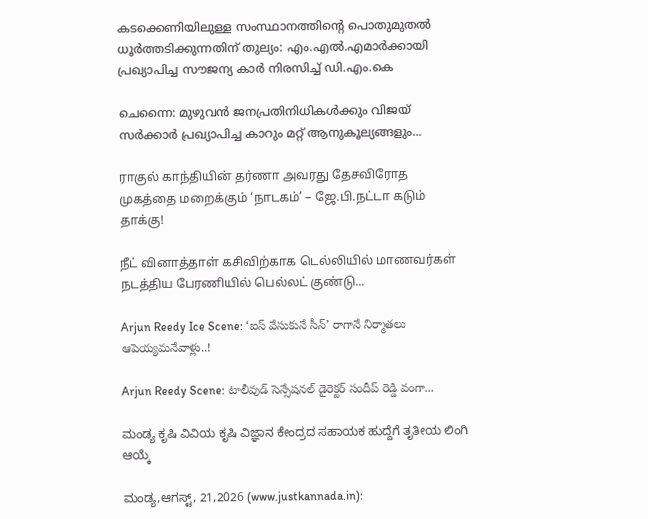കടക്കെണിയിലുള്ള സംസ്ഥാനത്തിന്റെ പൊതുമുതല്‍ ധൂര്‍ത്തടിക്കുന്നതിന് തുല്യം: എം.എല്‍.എമാര്‍ക്കായി പ്രഖ്യാപിച്ച സൗജന്യ കാര്‍ നിരസിച്ച് ഡി.എം.കെ

ചെന്നൈ: മുഴുവന്‍ ജനപ്രതിനിധികള്‍ക്കും വിജയ് സര്‍ക്കാര്‍ പ്രഖ്യാപിച്ച കാറും മറ്റ് ആനുകൂല്യങ്ങളും...

ராகுல் காந்தியின் தர்ணா அவரது தேசவிரோத முகத்தை மறைக்கும் ‘நாடகம்’ – ஜே.பி.நட்டா கடும் தாக்கு!

நீட் வினாத்தாள் கசிவிற்காக டெல்லியில் மாணவர்கள் நடத்திய பேரணியில் பெல்லட் குண்டு...

Arjun Reedy Ice Scene: ‘ఐస్ వేసుకునే సీన్’ రాగానే నిర్మాతలు ఆపెయ్యమనేవాళ్లు..!

Arjun Reedy Scene: టాలీవుడ్ సెన్సేషనల్ డైరెక్టర్ సందీప్ రెడ్డి వంగా...

ಮಂಡ್ಯ ಕೃಷಿ ವಿವಿಯ ಕೃಷಿ ವಿಜ್ಞಾನ ಕೇಂದ್ರದ ಸಹಾಯಕ ಹುದ್ದೆಗೆ ತೃತೀಯ ಲಿಂಗಿ ಆಯ್ಕೆ

ಮಂಡ್ಯ,ಆಗಸ್ಟ್, 21,2026 (www.justkannada.in):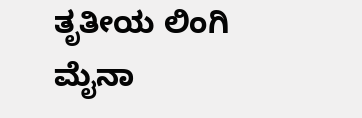ತೃತೀಯ ಲಿಂಗಿ ಮೈನಾ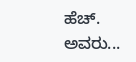ಹೆಚ್. ಅವರು...